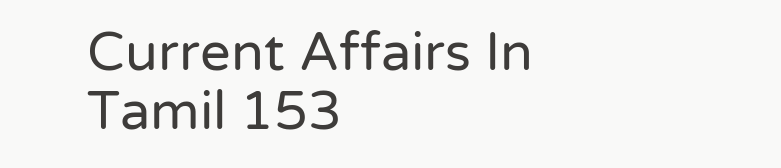Current Affairs In Tamil 153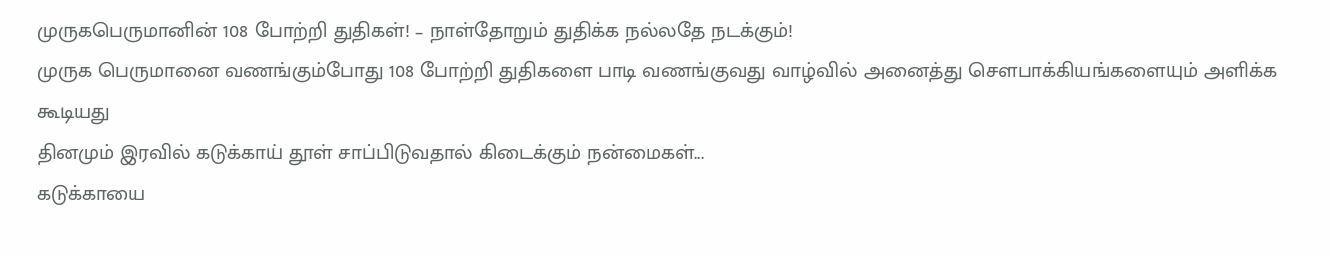முருகபெருமானின் 108 போற்றி துதிகள்! – நாள்தோறும் துதிக்க நல்லதே நடக்கும்!
முருக பெருமானை வணங்கும்போது 108 போற்றி துதிகளை பாடி வணங்குவது வாழ்வில் அனைத்து சௌபாக்கியங்களையும் அளிக்க கூடியது
தினமும் இரவில் கடுக்காய் தூள் சாப்பிடுவதால் கிடைக்கும் நன்மைகள்...
கடுக்காயை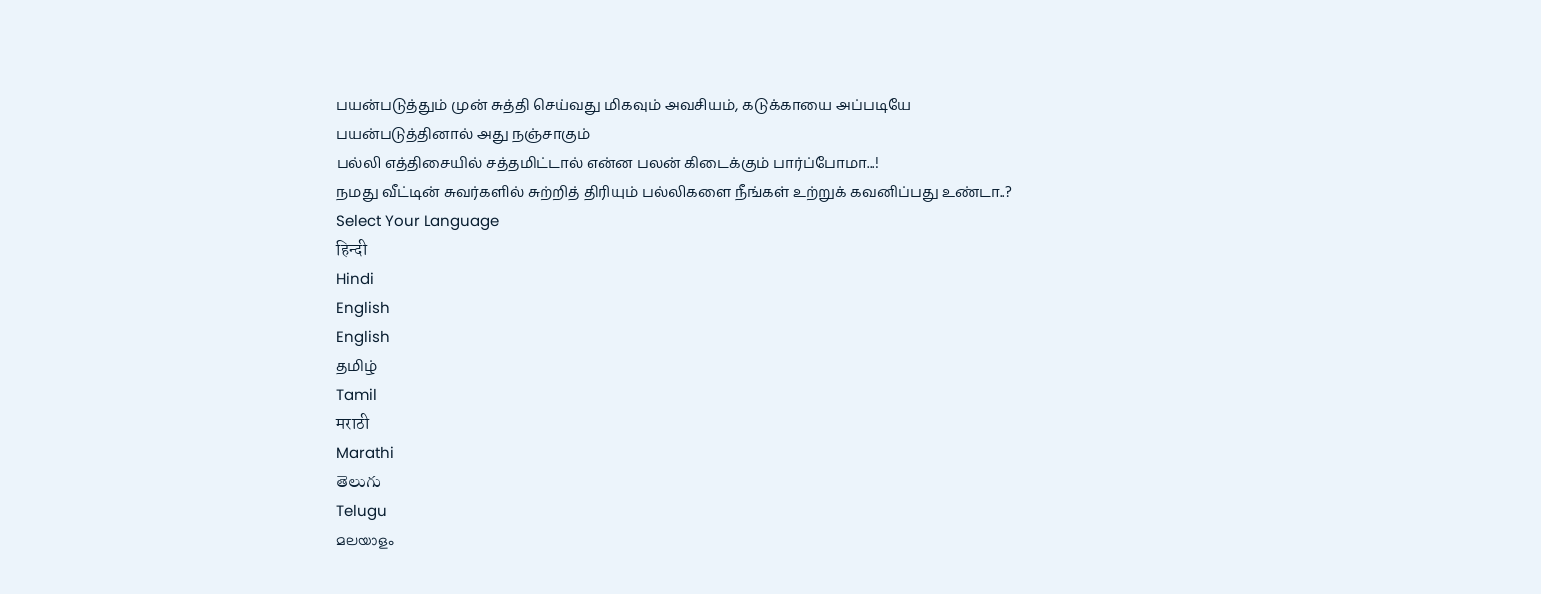பயன்படுத்தும் முன் சுத்தி செய்வது மிகவும் அவசியம், கடுக்காயை அப்படியே பயன்படுத்தினால் அது நஞ்சாகும்
பல்லி எத்திசையில் சத்தமிட்டால் என்ன பலன் கிடைக்கும் பார்ப்போமா...!
நமது வீட்டின் சுவர்களில் சுற்றித் திரியும் பல்லிகளை நீங்கள் உற்றுக் கவனிப்பது உண்டா..?
Select Your Language
हिन्दी
Hindi
English
English
தமிழ்
Tamil
मराठी
Marathi
తెలుగు
Telugu
മലയാളം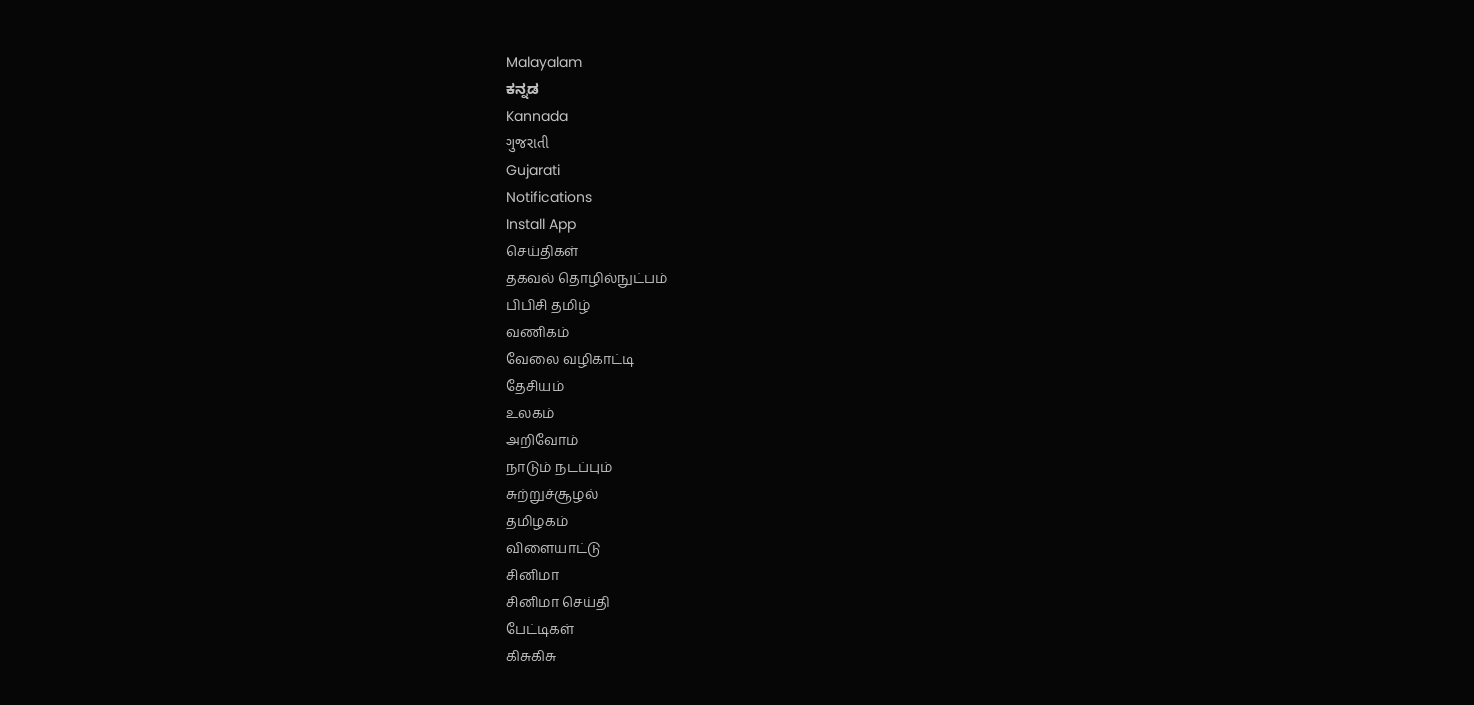Malayalam
ಕನ್ನಡ
Kannada
ગુજરાતી
Gujarati
Notifications
Install App
செய்திகள்
தகவல் தொழில்நுட்பம்
பிபிசி தமிழ்
வணிகம்
வேலை வழிகாட்டி
தேசியம்
உலகம்
அறிவோம்
நாடும் நடப்பும்
சுற்றுச்சூழல்
தமிழகம்
விளையாட்டு
சினிமா
சினிமா செய்தி
பேட்டிகள்
கிசுகிசு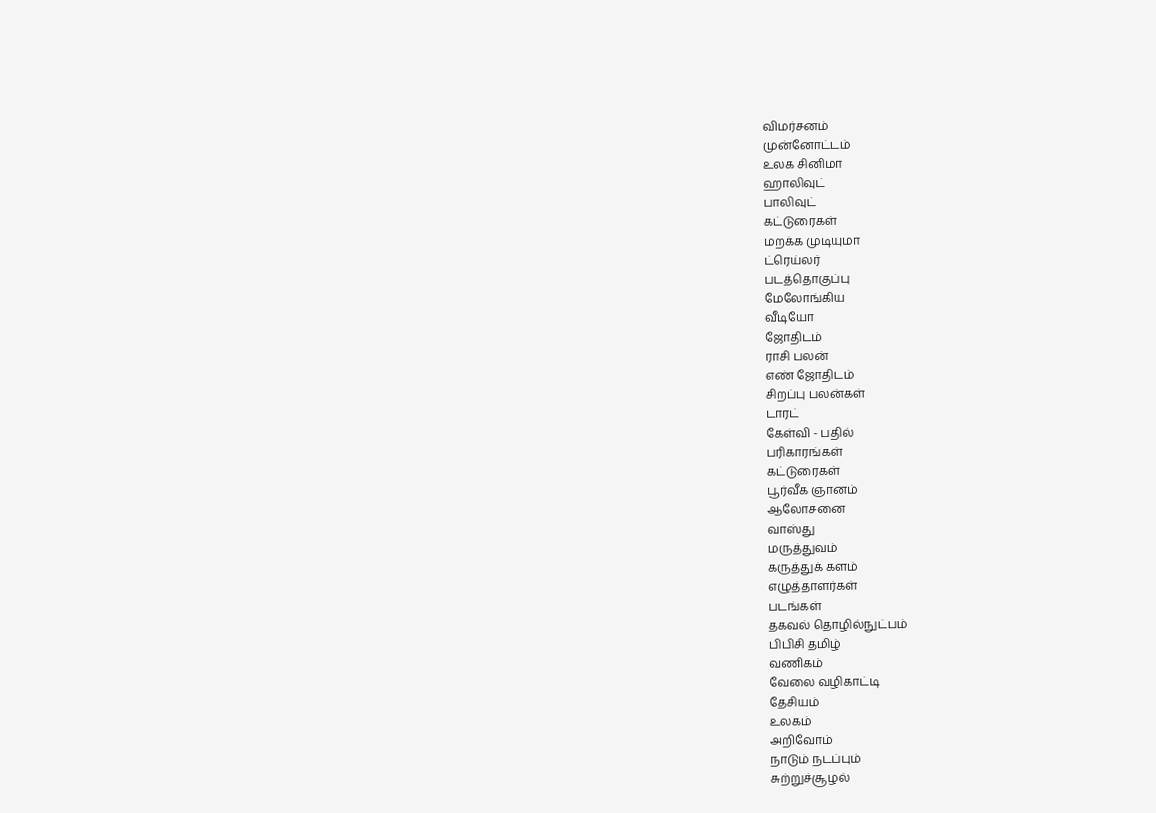விமர்சனம்
முன்னோட்டம்
உலக சினிமா
ஹாலிவுட்
பாலிவுட்
கட்டுரைகள்
மறக்க முடியுமா
ட்ரெய்லர்
படத்தொகுப்பு
மேலோங்கிய
வீடியோ
ஜோதிடம்
ராசி பலன்
எண் ஜோதிடம்
சிறப்பு பலன்கள்
டாரட்
கேள்வி - பதில்
பரிகாரங்கள்
கட்டுரைகள்
பூர்வீக ஞானம்
ஆலோசனை
வாஸ்து
மருத்துவம்
கருத்துக் களம்
எழுத்தாளர்கள்
படங்கள்
தகவல் தொழில்நுட்பம்
பிபிசி தமிழ்
வணிகம்
வேலை வழிகாட்டி
தேசியம்
உலகம்
அறிவோம்
நாடும் நடப்பும்
சுற்றுச்சூழல்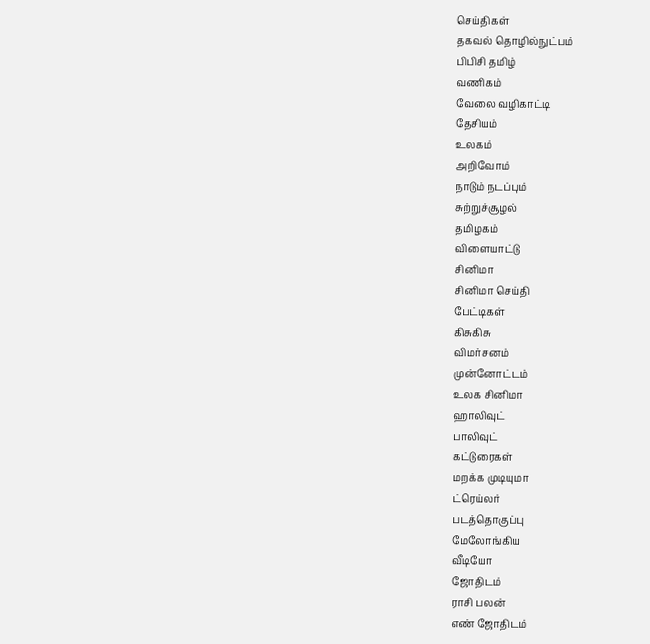செய்திகள்
தகவல் தொழில்நுட்பம்
பிபிசி தமிழ்
வணிகம்
வேலை வழிகாட்டி
தேசியம்
உலகம்
அறிவோம்
நாடும் நடப்பும்
சுற்றுச்சூழல்
தமிழகம்
விளையாட்டு
சினிமா
சினிமா செய்தி
பேட்டிகள்
கிசுகிசு
விமர்சனம்
முன்னோட்டம்
உலக சினிமா
ஹாலிவுட்
பாலிவுட்
கட்டுரைகள்
மறக்க முடியுமா
ட்ரெய்லர்
படத்தொகுப்பு
மேலோங்கிய
வீடியோ
ஜோதிடம்
ராசி பலன்
எண் ஜோதிடம்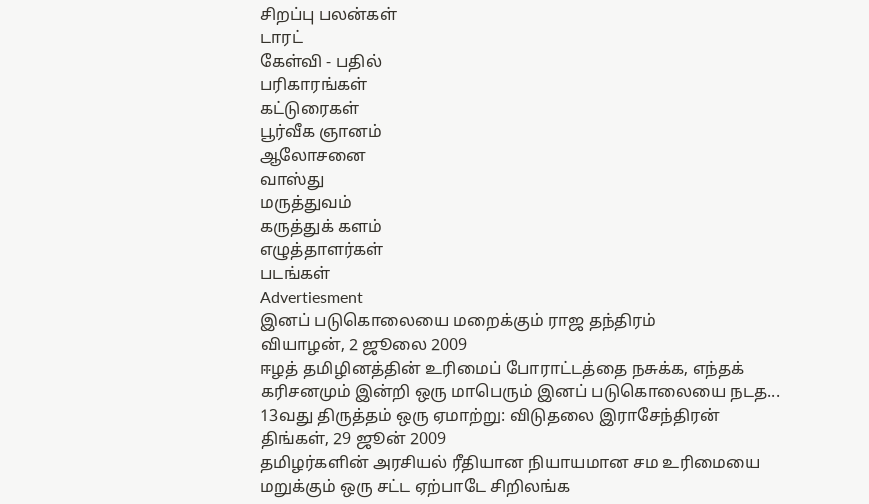சிறப்பு பலன்கள்
டாரட்
கேள்வி - பதில்
பரிகாரங்கள்
கட்டுரைகள்
பூர்வீக ஞானம்
ஆலோசனை
வாஸ்து
மருத்துவம்
கருத்துக் களம்
எழுத்தாளர்கள்
படங்கள்
Advertiesment
இனப் படுகொலையை மறைக்கும் ராஜ தந்திரம்
வியாழன், 2 ஜூலை 2009
ஈழத் தமிழினத்தின் உரிமைப் போராட்டத்தை நசுக்க, எந்தக் கரிசனமும் இன்றி ஒரு மாபெரும் இனப் படுகொலையை நடத...
13வது திருத்தம் ஒரு ஏமாற்று: விடுதலை இராசேந்திரன்
திங்கள், 29 ஜூன் 2009
தமிழர்களின் அரசியல் ரீதியான நியாயமான சம உரிமையை மறுக்கும் ஒரு சட்ட ஏற்பாடே சிறிலங்க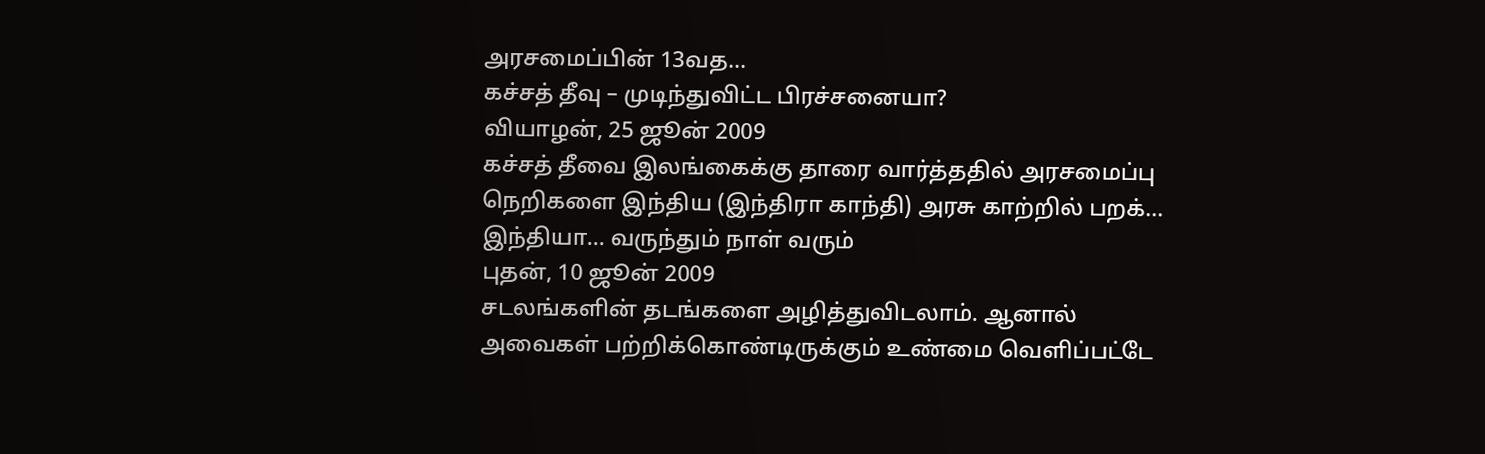அரசமைப்பின் 13வத...
கச்சத் தீவு – முடிந்துவிட்ட பிரச்சனையா?
வியாழன், 25 ஜூன் 2009
கச்சத் தீவை இலங்கைக்கு தாரை வார்த்ததில் அரசமைப்பு நெறிகளை இந்திய (இந்திரா காந்தி) அரசு காற்றில் பறக்...
இந்தியா... வருந்தும் நாள் வரும்
புதன், 10 ஜூன் 2009
சடலங்களின் தடங்களை அழித்துவிடலாம். ஆனால் அவைகள் பற்றிக்கொண்டிருக்கும் உண்மை வெளிப்பட்டே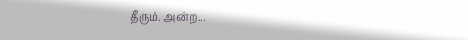தீரும். அன்ற...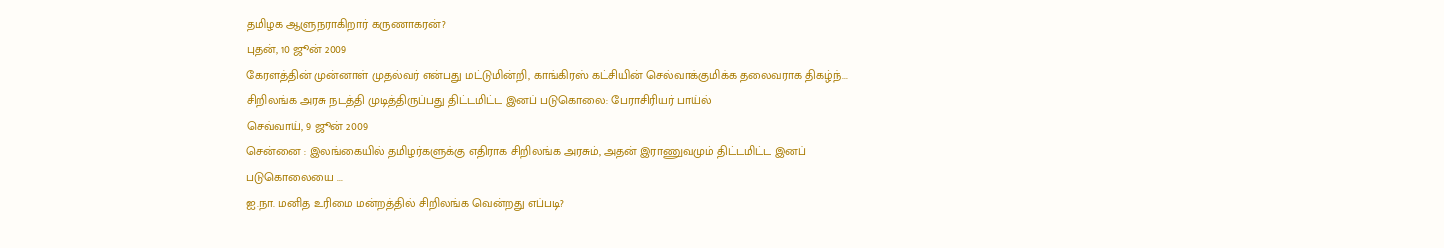தமிழக ஆளுநராகிறார் கருணாகரன்?
புதன், 10 ஜூன் 2009
கேரளத்தின் முன்னாள் முதல்வர் என்பது மட்டுமின்றி, காங்கிரஸ் கட்சியின் செல்வாக்குமிக்க தலைவராக திகழ்ந்...
சிறிலங்க அரசு நடத்தி முடித்திருப்பது திட்டமிட்ட இனப் படுகொலை: பேராசிரியர் பாய்ல்
செவ்வாய், 9 ஜூன் 2009
சென்னை : இலங்கையில் தமிழர்களுக்கு எதிராக சிறிலங்க அரசும், அதன் இராணுவமும் திட்டமிட்ட இனப் படுகொலையை ...
ஐ.நா. மனித உரிமை மன்றத்தில் சிறிலங்க வென்றது எப்படி?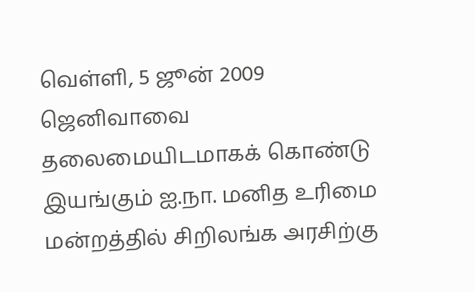வெள்ளி, 5 ஜூன் 2009
ஜெனிவாவை தலைமையிடமாகக் கொண்டு இயங்கும் ஐ.நா. மனித உரிமை மன்றத்தில் சிறிலங்க அரசிற்கு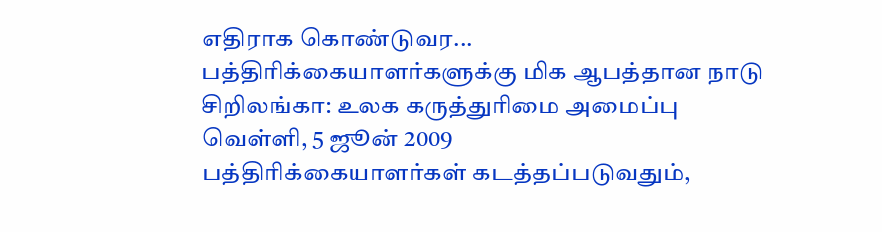எதிராக கொண்டுவர...
பத்திரிக்கையாளர்களுக்கு மிக ஆபத்தான நாடு சிறிலங்கா: உலக கருத்துரிமை அமைப்பு
வெள்ளி, 5 ஜூன் 2009
பத்திரிக்கையாளர்கள் கடத்தப்படுவதும்,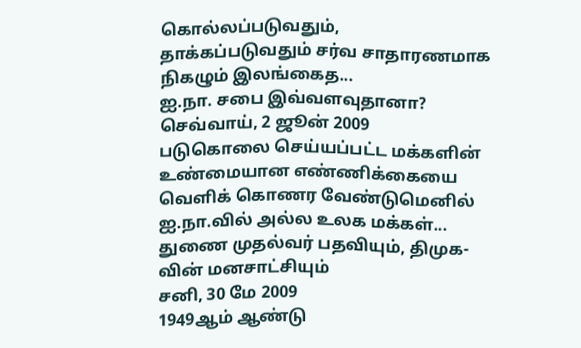கொல்லப்படுவதும், தாக்கப்படுவதும் சர்வ சாதாரணமாக நிகழும் இலங்கைத...
ஐ.நா. சபை இவ்வளவுதானா?
செவ்வாய், 2 ஜூன் 2009
படுகொலை செய்யப்பட்ட மக்களின் உண்மையான எண்ணிக்கையை வெளிக் கொணர வேண்டுமெனில் ஐ.நா.வில் அல்ல உலக மக்கள்...
துணை முதல்வர் பதவியும், திமுக-வின் மனசாட்சியும்
சனி, 30 மே 2009
1949ஆம் ஆண்டு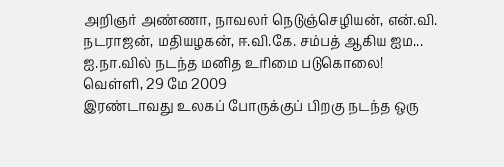அறிஞர் அண்ணா, நாவலர் நெடுஞ்செழியன், என்.வி. நடராஜன், மதியழகன், ஈ.வி.கே. சம்பத் ஆகிய ஐம...
ஐ.நா.வில் நடந்த மனித உரிமை படுகொலை!
வெள்ளி, 29 மே 2009
இரண்டாவது உலகப் போருக்குப் பிறகு நடந்த ஒரு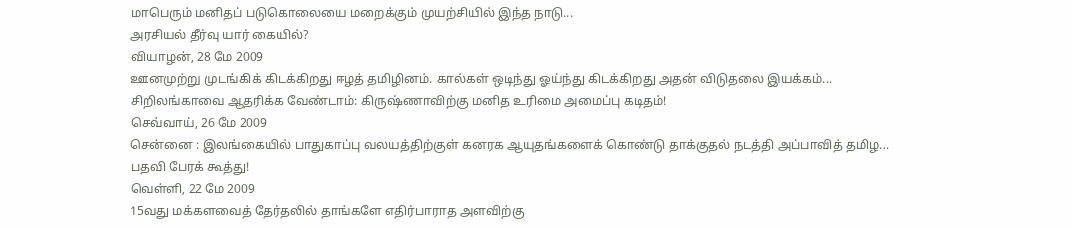மாபெரும் மனிதப் படுகொலையை மறைக்கும் முயற்சியில் இந்த நாடு...
அரசியல் தீர்வு யார் கையில்?
வியாழன், 28 மே 2009
ஊனமுற்று முடங்கிக் கிடக்கிறது ஈழத் தமிழினம். கால்கள் ஒடிந்து ஓய்ந்து கிடக்கிறது அதன் விடுதலை இயக்கம்...
சிறிலங்காவை ஆதரிக்க வேண்டாம்: கிருஷ்ணாவிற்கு மனித உரிமை அமைப்பு கடிதம்!
செவ்வாய், 26 மே 2009
சென்னை : இலங்கையில் பாதுகாப்பு வலயத்திற்குள் கனரக ஆயுதங்களைக் கொண்டு தாக்குதல் நடத்தி அப்பாவித் தமிழ...
பதவி பேரக் கூத்து!
வெள்ளி, 22 மே 2009
15வது மக்களவைத் தேர்தலில் தாங்களே எதிர்பாராத அளவிற்கு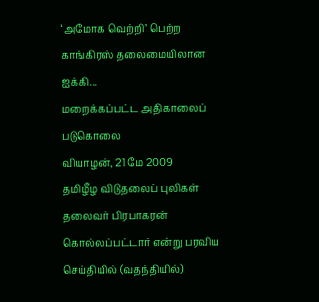‘அமோக வெற்றி’ பெற்ற காங்கிரஸ் தலைமையிலான ஐக்கி...
மறைக்கப்பட்ட அதிகாலைப் படுகொலை
வியாழன், 21 மே 2009
தமிழீழ விடுதலைப் புலிகள் தலைவர் பிரபாகரன் கொல்லப்பட்டார் என்று பரவிய செய்தியில் (வதந்தியில்)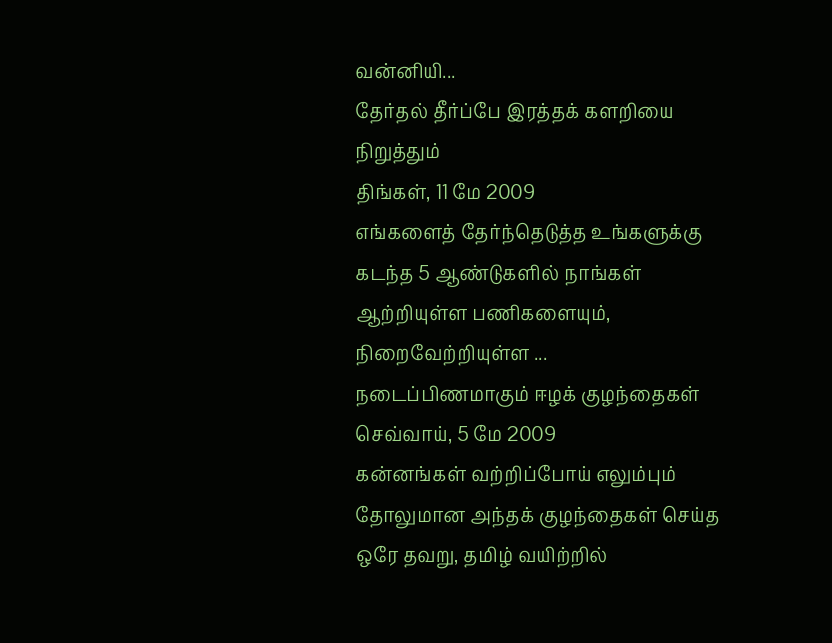வன்னியி...
தேர்தல் தீர்ப்பே இரத்தக் களறியை நிறுத்தும்
திங்கள், 11 மே 2009
எங்களைத் தேர்ந்தெடுத்த உங்களுக்கு கடந்த 5 ஆண்டுகளில் நாங்கள் ஆற்றியுள்ள பணிகளையும், நிறைவேற்றியுள்ள ...
நடைப்பிணமாகும் ஈழக் குழந்தைகள்
செவ்வாய், 5 மே 2009
கன்னங்கள் வற்றிப்போய் எலும்பும் தோலுமான அந்தக் குழந்தைகள் செய்த ஒரே தவறு, தமிழ் வயிற்றில்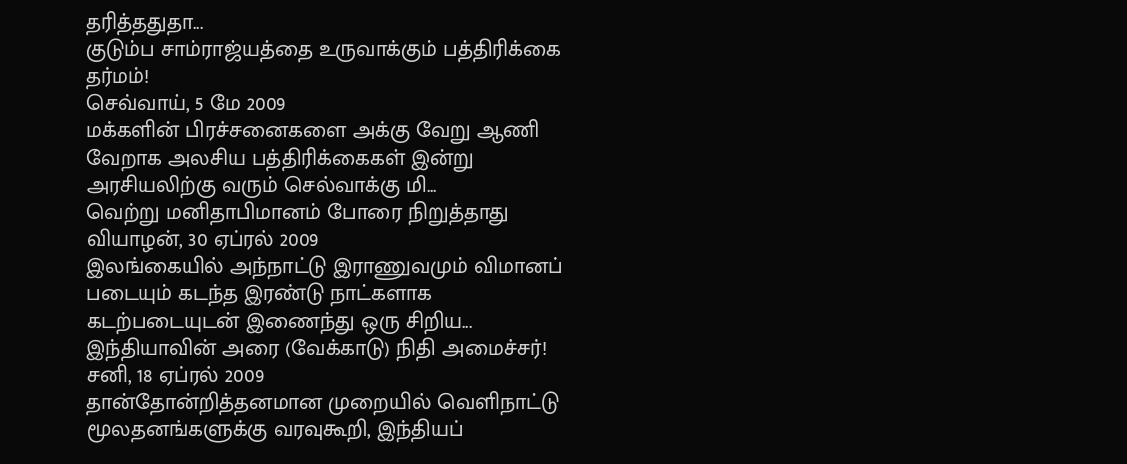தரித்ததுதா...
குடும்ப சாம்ராஜ்யத்தை உருவாக்கும் பத்திரிக்கை தர்மம்!
செவ்வாய், 5 மே 2009
மக்களின் பிரச்சனைகளை அக்கு வேறு ஆணி வேறாக அலசிய பத்திரிக்கைகள் இன்று அரசியலிற்கு வரும் செல்வாக்கு மி...
வெற்று மனிதாபிமானம் போரை நிறுத்தாது
வியாழன், 30 ஏப்ரல் 2009
இலங்கையில் அந்நாட்டு இராணுவமும் விமானப் படையும் கடந்த இரண்டு நாட்களாக கடற்படையுடன் இணைந்து ஒரு சிறிய...
இந்தியாவின் அரை (வேக்காடு) நிதி அமைச்சர்!
சனி, 18 ஏப்ரல் 2009
தான்தோன்றித்தனமான முறையில் வெளிநாட்டு மூலதனங்களுக்கு வரவுகூறி, இந்தியப்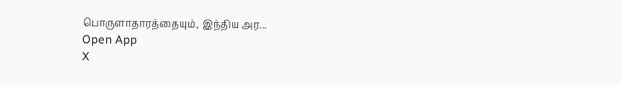பொருளாதாரத்தையும், இந்திய அர...
Open App
X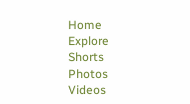Home
Explore
Shorts
Photos
Videos